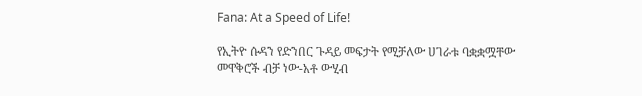Fana: At a Speed of Life!

የኢትዮ ሱዳን የድንበር ጉዳይ መፍታት የሚቻለው ሀገራቱ ባቋቋሟቸው መዋቅሮች ብቻ ነው-አቶ ውሂብ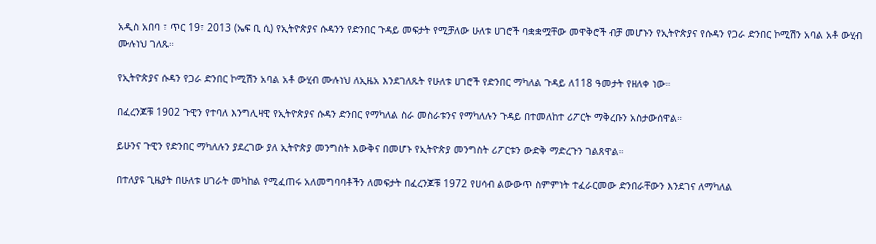አዲስ አበባ ፣ ጥር 19፣ 2013 (ኤፍ ቢ ሲ) የኢትዮጵያና ሱዳንን የድንበር ጉዳይ መፍታት የሚቻለው ሁለቱ ሀገሮች ባቋቋሟቸው መዋቅሮች ብቻ መሆኑን የኢትዮጵያና የሱዳን የጋራ ድንበር ኮሚሽን አባል አቶ ውሂብ ሙሉነህ ገለጹ።

የኢትዮጵያና ሱዳን የጋራ ድንበር ኮሚሽን አባል አቶ ውሂብ ሙሉነህ ለኢዜአ እንደገለጹት የሁለቱ ሀገሮች የድንበር ማካለል ጉዳይ ለ118 ዓመታት የዘለቀ ነው።

በፈረንጆቹ 1902 ጉዊን የተባለ እንግሊዛዊ የኢትዮጵያና ሱዳን ድንበር የማካለል ስራ መስራቱንና የማካለሉን ጉዳይ በተመለከተ ሪፖርት ማቅረቡን አስታውሰዋል።

ይሁንና ጉዊን የድንበር ማካለሉን ያደረገው ያለ ኢትዮጵያ መንግስት እውቅና በመሆኑ የኢትዮጵያ መንግስት ሪፖርቱን ውድቅ ማድረጉን ገልጸዋል።

በተለያዩ ጊዜያት በሁለቱ ሀገራት መካከል የሚፈጠሩ አለመግባባቶችን ለመፍታት በፈረንጆቹ 1972 የሀሳብ ልውውጥ ስምምነት ተፈራርመው ድንበራቸውን እንደገና ለማካለል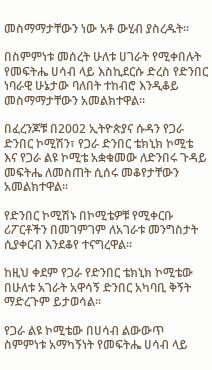መስማማታቸውን ነው አቶ ውሂብ ያስረዱት።

በስምምነቱ መሰረት ሁለቱ ሀገራት የሚቀበሉት የመፍትሔ ሀሳብ ላይ እስኪደርሱ ድረስ የድንበር ነባራዊ ሁኔታው ባለበት ተከብሮ እንዲቆይ መስማማታቸውን አመልክተዋል።

በፈረንጆቹ በ2002 ኢትዮጵያና ሱዳን የጋራ ድንበር ኮሚሽን፣ የጋራ ድንበር ቴክኒክ ኮሚቴ እና የጋራ ልዩ ኮሚቴ አቋቁመው ለድንበሩ ጉዳይ መፍትሔ ለመስጠት ሲሰሩ መቆየታቸውን አመልክተዋል።

የድንበር ኮሚሽኑ በኮሚቴዎቹ የሚቀርቡ ሪፖርቶችን በመገምገም ለአገራቱ መንግስታት ሲያቀርብ እንደቆየ ተናግረዋል።

ከዚህ ቀደም የጋራ የድንበር ቴክኒክ ኮሚቴው በሁለቱ አገራት አዋሳኝ ድንበር አካባቢ ቅኝት ማድረጉም ይታወሳል።

የጋራ ልዩ ኮሚቴው በሀሳብ ልውውጥ ስምምነቱ አማካኝነት የመፍትሔ ሀሳብ ላይ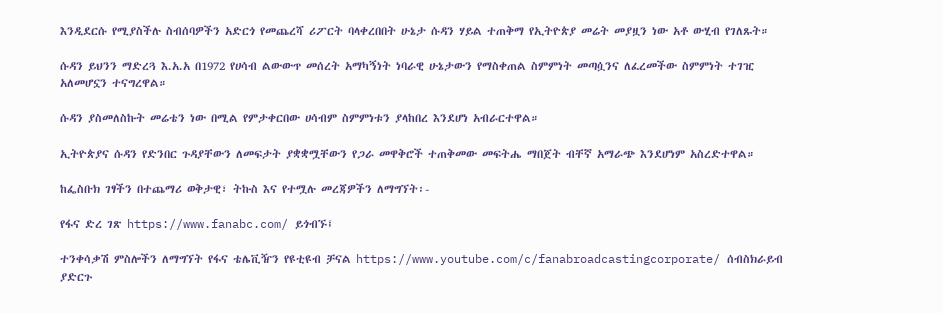እንዲደርሱ የሚያስችሉ ስብሰባዎችን አድርጎ የመጨረሻ ሪፖርት ባላቀረበበት ሁኔታ ሱዳን ሃይል ተጠቅማ የኢትዮጵያ መሬት መያዟን ነው አቶ ውሂብ የገለጹት።

ሱዳን ይህንን ማድረጓ እ.አ.አ በ1972 የሀሳብ ልውውጥ መሰረት አማካኝነት ነባራዊ ሁኔታውን የማስቀጠል ስምምነት መጣሷንና ለፈረመችው ስምምነት ተገዢ አለመሆኗን ተናግረዋል።

ሱዳን ያስመለስኩት መሬቴን ነው በሚል የምታቀርበው ሀሳብም ስምምነቱን ያላከበረ እንደሆነ አብራርተዋል።

ኢትዮጵያና ሱዳን የድንበር ጉዳያቸውን ለመፍታት ያቋቋሟቸውን የጋራ መዋቅሮች ተጠቅመው መፍትሔ ማበጀት ብቸኛ አማራጭ እንደሆነም አስረድተዋል።

ከፌስቡክ ገፃችን በተጨማሪ ወቅታዊ፣ ትኩስ እና የተሟሉ መረጃዎችን ለማግኘት፡-

የፋና ድረ ገጽ https://www.fanabc.com/ ይጎብኙ፤

ተንቀሳቃሽ ምስሎችን ለማግኘት የፋና ቴሌቪዥን የዩቲዩብ ቻናል https://www.youtube.com/c/fanabroadcastingcorporate/ ሰብስክራይብ ያድርጉ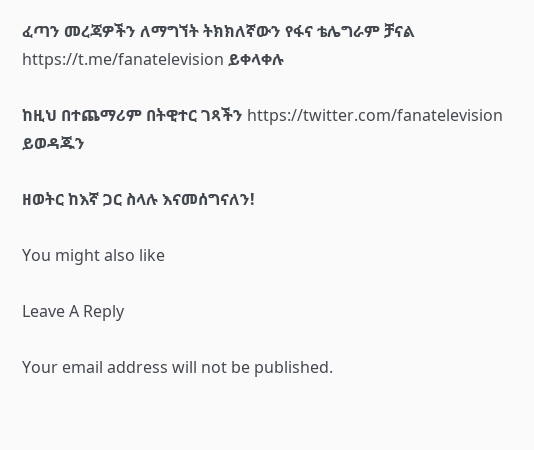ፈጣን መረጃዎችን ለማግኘት ትክክለኛውን የፋና ቴሌግራም ቻናል https://t.me/fanatelevision ይቀላቀሉ

ከዚህ በተጨማሪም በትዊተር ገጻችን https://twitter.com/fanatelevision ይወዳጁን

ዘወትር ከእኛ ጋር ስላሉ እናመሰግናለን!

You might also like

Leave A Reply

Your email address will not be published.